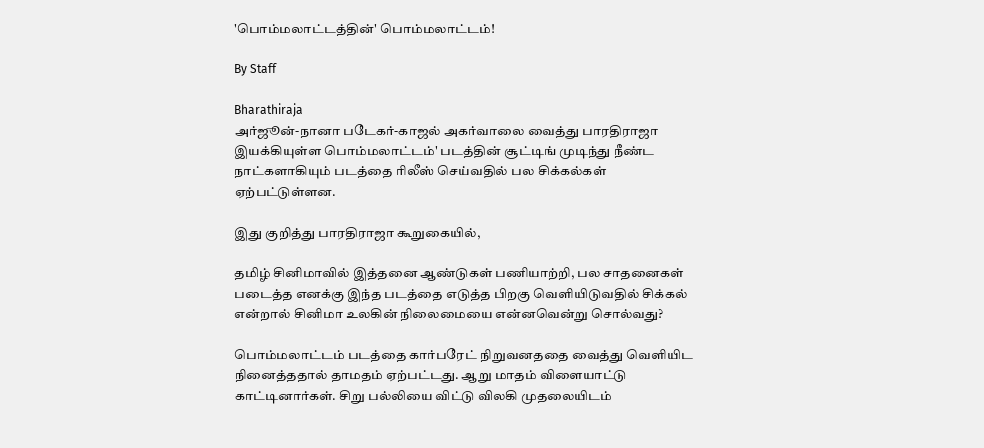'பொம்மலாட்டத்தின்' பொம்மலாட்டம்!

By Staff

Bharathiraja
அர்ஜூன்-நானா படேகர்-காஜல் அகர்வாலை வைத்து பாரதிராஜா இயக்கியுள்ள பொம்மலாட்டம்' படத்தின் சூட்டிங் முடிந்து நீண்ட நாட்களாகியும் படத்தை ரிலீஸ் செய்வதில் பல சிக்கல்கள் ஏற்பட்டுள்ளன.

இது குறித்து பாரதிராஜா கூறுகையில்,

தமிழ் சினிமாவில் இத்தனை ஆண்டுகள் பணியாற்றி, பல சாதனைகள் படைத்த எனக்கு இந்த படத்தை எடுத்த பிறகு வெளியிடுவதில் சிக்கல் என்றால் சினிமா உலகின் நிலைமையை என்னவென்று சொல்வது?

பொம்மலாட்டம் படத்தை கார்பரேட் நிறுவனததை வைத்து வெளியிட நினைத்ததால் தாமதம் ஏற்பட்டது. ஆறு மாதம் விளையாட்டு காட்டினார்கள். சிறு பல்லியை விட்டு விலகி முதலையிடம்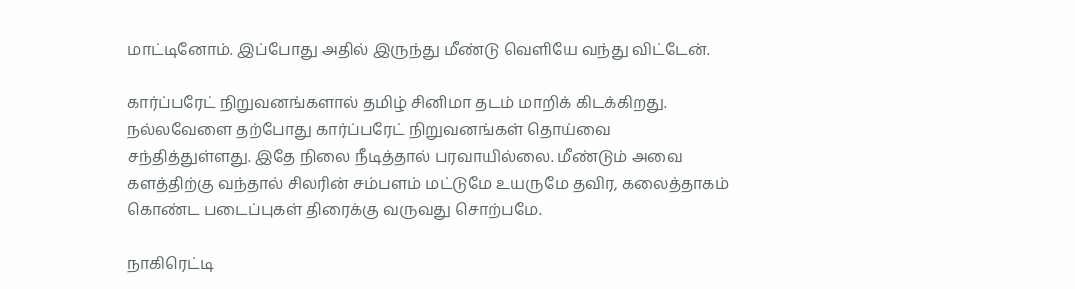மாட்டினோம். இப்போது அதில் இருந்து மீண்டு வெளியே வந்து விட்டேன்.

கார்ப்பரேட் நிறுவனங்களால் தமிழ் சினிமா தடம் மாறிக் கிடக்கிறது. நல்லவேளை தற்போது கார்ப்பரேட் நிறுவனங்கள் தொய்வை சந்தித்துள்ளது. இதே நிலை நீடித்தால் பரவாயில்லை. மீண்டும் அவை களத்திற்கு வந்தால் சிலரின் சம்பளம் மட்டுமே உயருமே தவிர, கலைத்தாகம் கொண்ட படைப்புகள் திரைக்கு வருவது சொற்பமே.

நாகிரெட்டி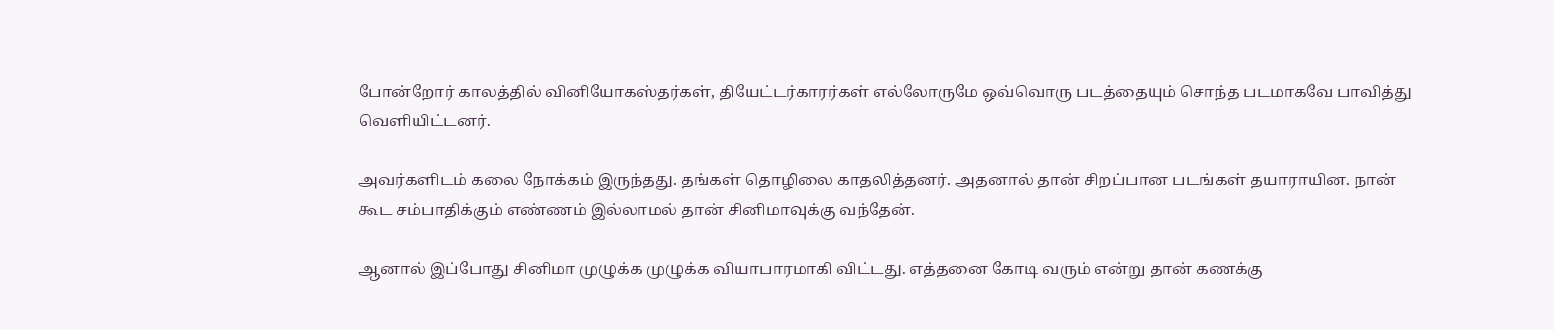போன்றோர் காலத்தில் வினியோகஸ்தர்கள், தியேட்டர்காரர்கள் எல்லோருமே ஒவ்வொரு படத்தையும் சொந்த படமாகவே பாவித்து வெளியிட்டனர்.

அவர்களிடம் கலை நோக்கம் இருந்தது. தங்கள் தொழிலை காதலித்தனர். அதனால் தான் சிறப்பான படங்கள் தயாராயின. நான் கூட சம்பாதிக்கும் எண்ணம் இல்லாமல் தான் சினிமாவுக்கு வந்தேன்.

ஆனால் இப்போது சினிமா முழுக்க முழுக்க வியாபாரமாகி விட்டது. எத்தனை கோடி வரும் என்று தான் கணக்கு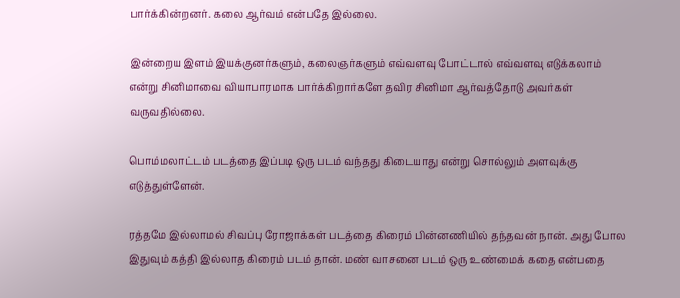பார்க்கின்றனர். கலை ஆர்வம் என்பதே இல்லை.

இன்றைய இளம் இயக்குனர்களும், கலைஞர்களும் எவ்வளவு போட்டால் எவ்வளவு எடுக்கலாம் என்று சினிமாவை வியாபாரமாக பார்க்கிறார்களே தவிர சினிமா ஆர்வத்தோடு அவர்கள் வருவதில்லை.

பொம்மலாட்டம் படத்தை இப்படி ஒரு படம் வந்தது கிடையாது என்று சொல்லும் அளவுக்கு எடுத்துள்ளேன்.

ரத்தமே இல்லாமல் சிவப்பு ரோஜாக்கள் படத்தை கிரைம் பின்னணியில் தந்தவன் நான். அது போல இதுவும் கத்தி இல்லாத கிரைம் படம் தான். மண் வாசனை படம் ஒரு உண்மைக் கதை என்பதை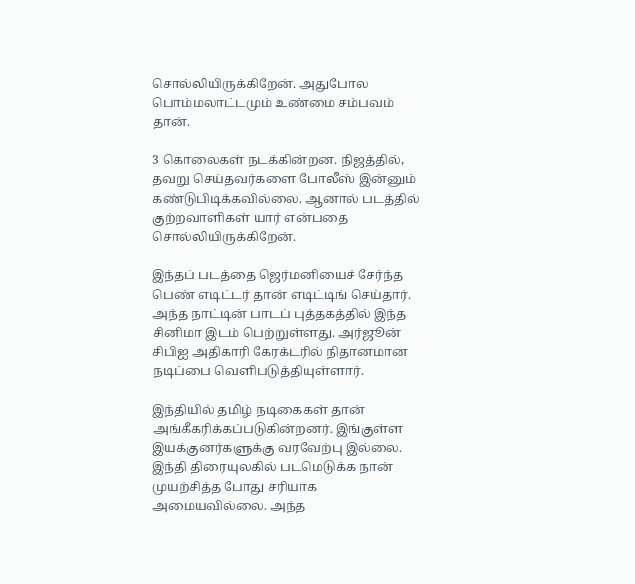சொல்லியிருக்கிறேன். அதுபோல பொம்மலாட்டமும் உண்மை சம்பவம் தான்.

3 கொலைகள் நடக்கின்றன. நிஜத்தில், தவறு செய்தவர்களை போலீஸ் இன்னும் கண்டுபிடிக்கவில்லை. ஆனால் படத்தில் குற்றவாளிகள் யார் என்பதை சொல்லியிருக்கிறேன்.

இந்தப் படத்தை ஜெர்மனியைச் சேர்ந்த பெண் எடிட்டர் தான் எடிட்டிங் செய்தார். அந்த நாட்டின் பாடப் புத்தகத்தில் இந்த சினிமா இடம் பெற்றுள்ளது. அர்ஜூன் சிபிஐ அதிகாரி கேரக்டரில் நிதானமான நடிப்பை வெளிபடுத்தியுள்ளார்.

இந்தியில் தமிழ் நடிகைகள் தான் அங்கீகரிக்கப்படுகின்றனர். இங்குள்ள இயக்குனர்களுக்கு வரவேற்பு இல்லை. இந்தி திரையுலகில் படமெடுக்க நான் முயற்சித்த போது சரியாக அமையவில்லை. அந்த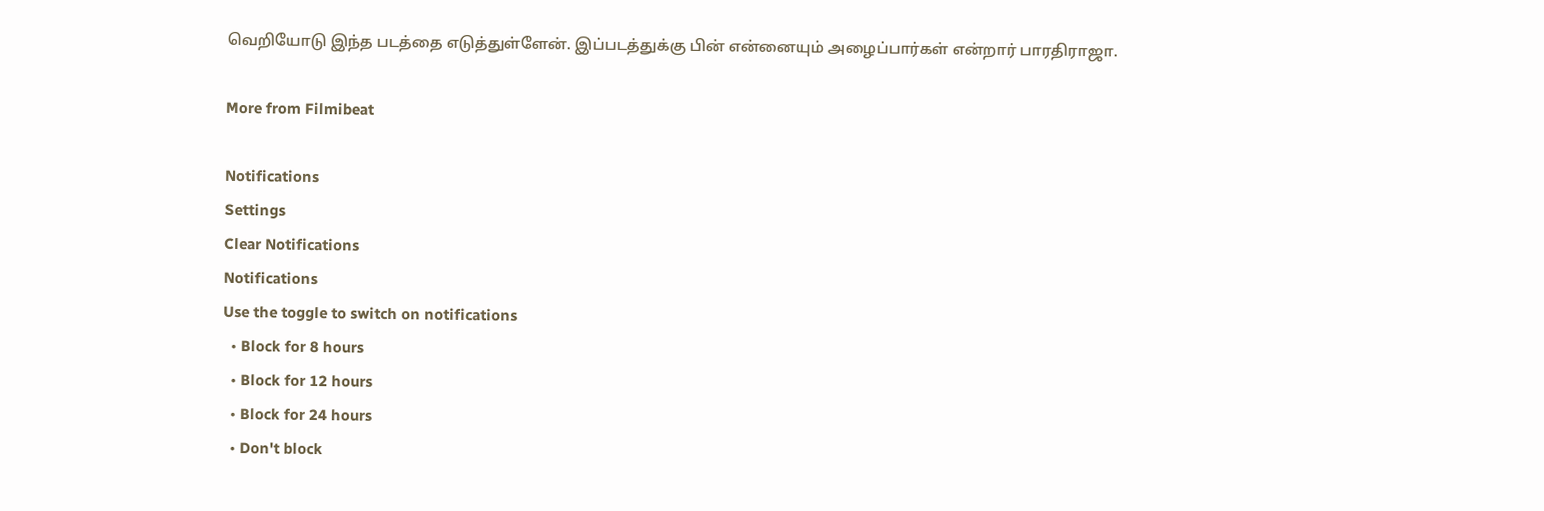வெறியோடு இந்த படத்தை எடுத்துள்ளேன். இப்படத்துக்கு பின் என்னையும் அழைப்பார்கள் என்றார் பாரதிராஜா.

More from Filmibeat

Notifications
Settings
Clear Notifications
Notifications
Use the toggle to switch on notifications
  • Block for 8 hours
  • Block for 12 hours
  • Block for 24 hours
  • Don't block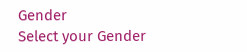Gender
Select your Gender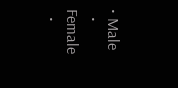• Male
  • Female
  •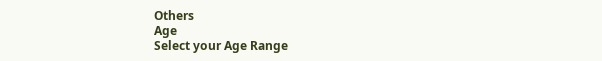Others
Age
Select your Age Range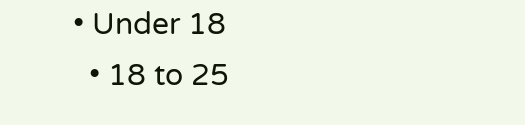• Under 18
  • 18 to 25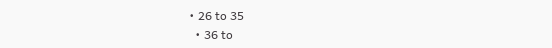• 26 to 35
  • 36 to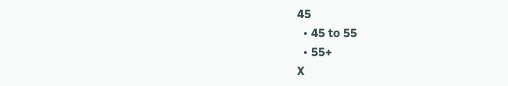45
  • 45 to 55
  • 55+
X